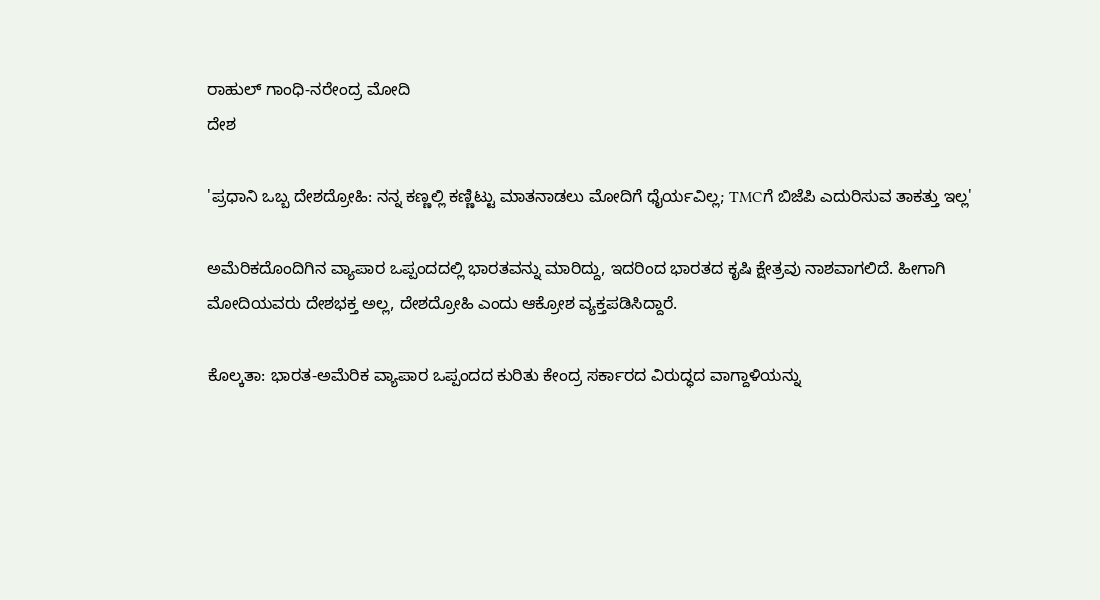ರಾಹುಲ್ ಗಾಂಧಿ-ನರೇಂದ್ರ ಮೋದಿ
ದೇಶ

'ಪ್ರಧಾನಿ ಒಬ್ಬ ದೇಶದ್ರೋಹಿ: ನನ್ನ ಕಣ್ಣಲ್ಲಿ ಕಣ್ಣಿಟ್ಟು ಮಾತನಾಡಲು ಮೋದಿಗೆ ಧೈರ್ಯವಿಲ್ಲ; TMCಗೆ ಬಿಜೆಪಿ ಎದುರಿಸುವ ತಾಕತ್ತು ಇಲ್ಲ'

ಅಮೆರಿಕದೊಂದಿಗಿನ ವ್ಯಾಪಾರ ಒಪ್ಪಂದದಲ್ಲಿ ಭಾರತವನ್ನು ಮಾರಿದ್ದು, ಇದರಿಂದ ಭಾರತದ ಕೃಷಿ ಕ್ಷೇತ್ರವು ನಾಶವಾಗಲಿದೆ. ಹೀಗಾಗಿ ಮೋದಿಯವರು ದೇಶಭಕ್ತ ಅಲ್ಲ, ದೇಶದ್ರೋಹಿ ಎಂದು ಆಕ್ರೋಶ ವ್ಯಕ್ತಪಡಿಸಿದ್ದಾರೆ.

ಕೊಲ್ಕತಾ: ಭಾರತ-ಅಮೆರಿಕ ವ್ಯಾಪಾರ ಒಪ್ಪಂದದ ಕುರಿತು ಕೇಂದ್ರ ಸರ್ಕಾರದ ವಿರುದ್ಧದ ವಾಗ್ದಾಳಿಯನ್ನು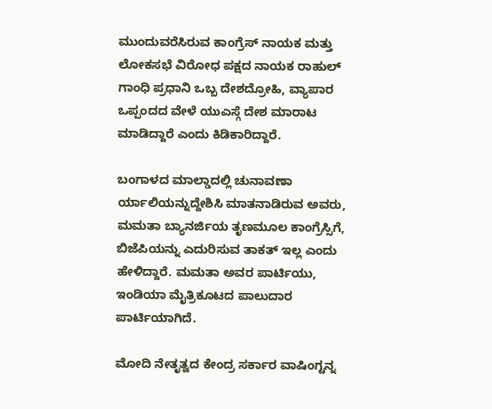ಮುಂದುವರೆಸಿರುವ ಕಾಂಗ್ರೆಸ್ ನಾಯಕ ಮತ್ತು ಲೋಕಸಭೆ ವಿರೋಧ ಪಕ್ಷದ ನಾಯಕ ರಾಹುಲ್ ಗಾಂಧಿ ಪ್ರಧಾನಿ ಒಬ್ಬ ದೇಶದ್ರೋಹಿ, ವ್ಯಾಪಾರ ಒಪ್ಪಂದದ ವೇಳೆ ಯುಎಸ್ಗೆ ದೇಶ ಮಾರಾಟ ಮಾಡಿದ್ದಾರೆ ಎಂದು ಕಿಡಿಕಾರಿದ್ದಾರೆ.

ಬಂಗಾಳದ ಮಾಲ್ಡಾದಲ್ಲಿ ಚುನಾವಣಾ ರ್ಯಾಲಿಯನ್ನುದ್ದೇಶಿಸಿ ಮಾತನಾಡಿರುವ ಅವರು, ಮಮತಾ ಬ್ಯಾನರ್ಜಿಯ ತೃಣಮೂಲ ಕಾಂಗ್ರೆಸ್ಸಿಗೆ, ಬಿಜೆಪಿಯನ್ನು ಎದುರಿಸುವ ತಾಕತ್ ಇಲ್ಲ ಎಂದು ಹೇಳಿದ್ದಾರೆ. ಮಮತಾ ಅವರ ಪಾರ್ಟಿಯು, ಇಂಡಿಯಾ ಮೈತ್ರಿಕೂಟದ ಪಾಲುದಾರ ಪಾರ್ಟಿಯಾಗಿದೆ.

ಮೋದಿ ನೇತೃತ್ವದ ಕೇಂದ್ರ ಸರ್ಕಾರ ವಾಷಿಂಗ್ಟನ್ನ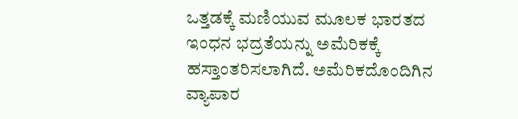ಒತ್ತಡಕ್ಕೆ ಮಣಿಯುವ ಮೂಲಕ ಭಾರತದ ಇಂಧನ ಭದ್ರತೆಯನ್ನು ಅಮೆರಿಕಕ್ಕೆ ಹಸ್ತಾಂತರಿಸಲಾಗಿದೆ. ಅಮೆರಿಕದೊಂದಿಗಿನ ವ್ಯಾಪಾರ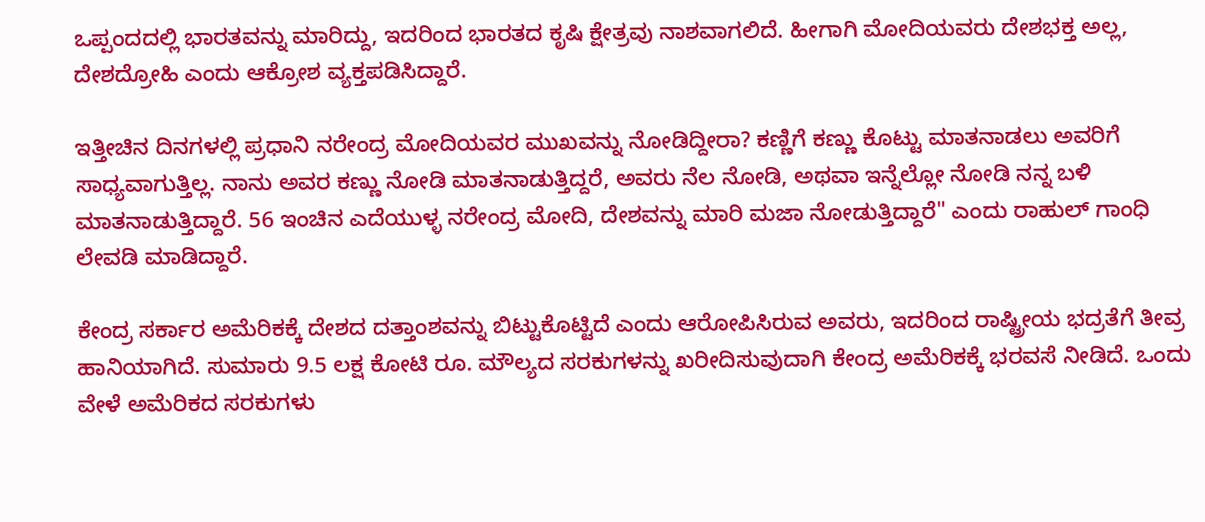ಒಪ್ಪಂದದಲ್ಲಿ ಭಾರತವನ್ನು ಮಾರಿದ್ದು, ಇದರಿಂದ ಭಾರತದ ಕೃಷಿ ಕ್ಷೇತ್ರವು ನಾಶವಾಗಲಿದೆ. ಹೀಗಾಗಿ ಮೋದಿಯವರು ದೇಶಭಕ್ತ ಅಲ್ಲ, ದೇಶದ್ರೋಹಿ ಎಂದು ಆಕ್ರೋಶ ವ್ಯಕ್ತಪಡಿಸಿದ್ದಾರೆ.

ಇತ್ತೀಚಿನ ದಿನಗಳಲ್ಲಿ ಪ್ರಧಾನಿ ನರೇಂದ್ರ ಮೋದಿಯವರ ಮುಖವನ್ನು ನೋಡಿದ್ದೀರಾ? ಕಣ್ಣಿಗೆ ಕಣ್ಣು ಕೊಟ್ಟು ಮಾತನಾಡಲು ಅವರಿಗೆ ಸಾಧ್ಯವಾಗುತ್ತಿಲ್ಲ. ನಾನು ಅವರ ಕಣ್ಣು ನೋಡಿ ಮಾತನಾಡುತ್ತಿದ್ದರೆ, ಅವರು ನೆಲ ನೋಡಿ, ಅಥವಾ ಇನ್ನೆಲ್ಲೋ ನೋಡಿ ನನ್ನ ಬಳಿ ಮಾತನಾಡುತ್ತಿದ್ದಾರೆ. 56 ಇಂಚಿನ ಎದೆಯುಳ್ಳ ನರೇಂದ್ರ ಮೋದಿ, ದೇಶವನ್ನು ಮಾರಿ ಮಜಾ ನೋಡುತ್ತಿದ್ದಾರೆ" ಎಂದು ರಾಹುಲ್ ಗಾಂಧಿ ಲೇವಡಿ ಮಾಡಿದ್ದಾರೆ.

ಕೇಂದ್ರ ಸರ್ಕಾರ ಅಮೆರಿಕಕ್ಕೆ ದೇಶದ ದತ್ತಾಂಶವನ್ನು ಬಿಟ್ಟುಕೊಟ್ಟಿದೆ ಎಂದು ಆರೋಪಿಸಿರುವ ಅವರು, ಇದರಿಂದ ರಾಷ್ಟ್ರೀಯ ಭದ್ರತೆಗೆ ತೀವ್ರ ಹಾನಿಯಾಗಿದೆ. ಸುಮಾರು 9.5 ಲಕ್ಷ ಕೋಟಿ ರೂ. ಮೌಲ್ಯದ ಸರಕುಗಳನ್ನು ಖರೀದಿಸುವುದಾಗಿ ಕೇಂದ್ರ ಅಮೆರಿಕಕ್ಕೆ ಭರವಸೆ ನೀಡಿದೆ. ಒಂದು ವೇಳೆ ಅಮೆರಿಕದ ಸರಕುಗಳು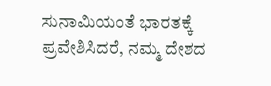ಸುನಾಮಿಯಂತೆ ಭಾರತಕ್ಕೆ ಪ್ರವೇಶಿಸಿದರೆ, ನಮ್ಮ ದೇಶದ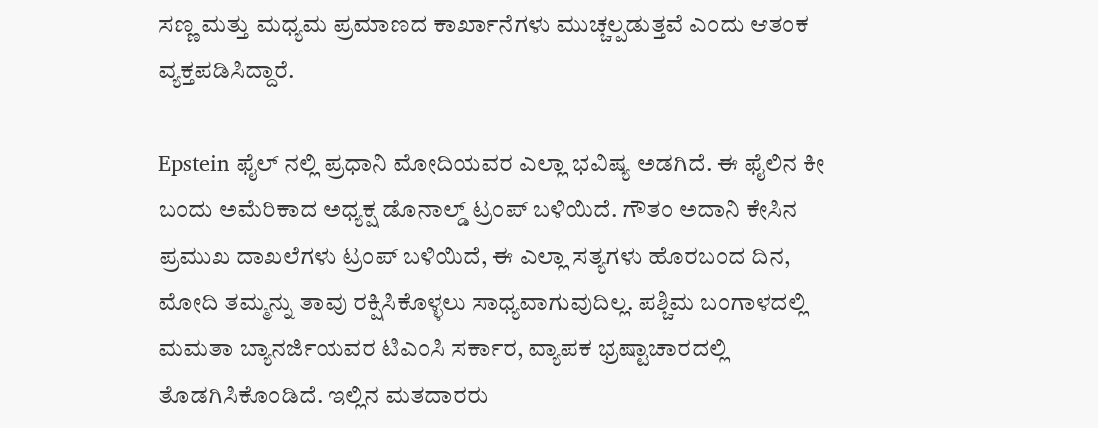ಸಣ್ಣ ಮತ್ತು ಮಧ್ಯಮ ಪ್ರಮಾಣದ ಕಾರ್ಖಾನೆಗಳು ಮುಚ್ಚಲ್ಪಡುತ್ತವೆ ಎಂದು ಆತಂಕ ವ್ಯಕ್ತಪಡಿಸಿದ್ದಾರೆ.

Epstein ಫೈಲ್ ನಲ್ಲಿ ಪ್ರಧಾನಿ ಮೋದಿಯವರ ಎಲ್ಲಾ ಭವಿಷ್ಯ ಅಡಗಿದೆ. ಈ ಫೈಲಿನ ಕೀ ಬಂದು ಅಮೆರಿಕಾದ ಅಧ್ಯಕ್ಷ ಡೊನಾಲ್ಡ್ ಟ್ರಂಪ್ ಬಳಿಯಿದೆ. ಗೌತಂ ಅದಾನಿ ಕೇಸಿನ ಪ್ರಮುಖ ದಾಖಲೆಗಳು ಟ್ರಂಪ್ ಬಳಿಯಿದೆ, ಈ ಎಲ್ಲಾ ಸತ್ಯಗಳು ಹೊರಬಂದ ದಿನ, ಮೋದಿ ತಮ್ಮನ್ನು ತಾವು ರಕ್ಷಿಸಿಕೊಳ್ಳಲು ಸಾಧ್ಯವಾಗುವುದಿಲ್ಲ. ಪಶ್ಚಿಮ ಬಂಗಾಳದಲ್ಲಿ ಮಮತಾ ಬ್ಯಾನರ್ಜಿಯವರ ಟಿಎಂಸಿ ಸರ್ಕಾರ, ವ್ಯಾಪಕ ಭ್ರಷ್ಟಾಚಾರದಲ್ಲಿ ತೊಡಗಿಸಿಕೊಂಡಿದೆ. ಇಲ್ಲಿನ ಮತದಾರರು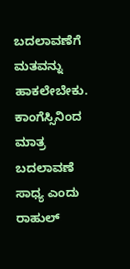ಬದಲಾವಣೆಗೆ ಮತವನ್ನು ಹಾಕಲೇಬೇಕು. ಕಾಂಗೆಸ್ಸಿನಿಂದ ಮಾತ್ರ ಬದಲಾವಣೆ ಸಾಧ್ಯ ಎಂದು ರಾಹುಲ್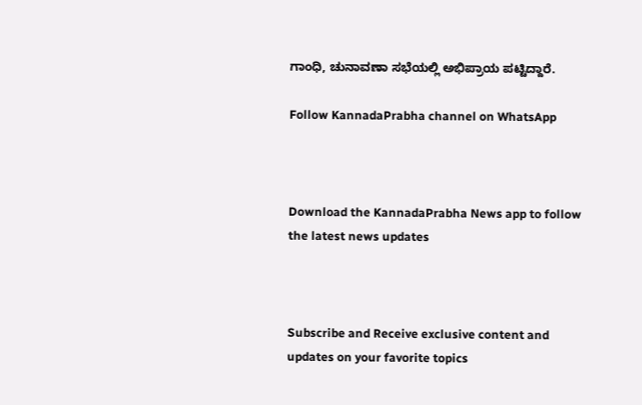ಗಾಂಧಿ, ಚುನಾವಣಾ ಸಭೆಯಲ್ಲಿ ಅಭಿಪ್ರಾಯ ಪಟ್ಟಿದ್ದಾರೆ.

Follow KannadaPrabha channel on WhatsApp



Download the KannadaPrabha News app to follow the latest news updates



Subscribe and Receive exclusive content and updates on your favorite topics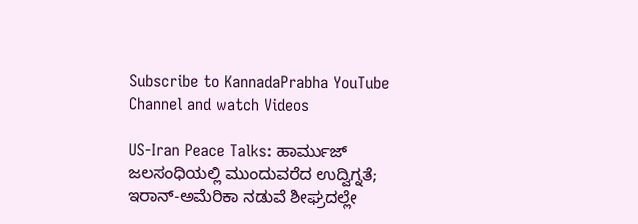Subscribe to KannadaPrabha YouTube Channel and watch Videos

US-Iran Peace Talks: ಹಾರ್ಮುಜ್ ಜಲಸಂಧಿಯಲ್ಲಿ ಮುಂದುವರೆದ ಉದ್ವಿಗ್ನತೆ; ಇರಾನ್‌-ಅಮೆರಿಕಾ ನಡುವೆ ಶೀಘ್ರದಲ್ಲೇ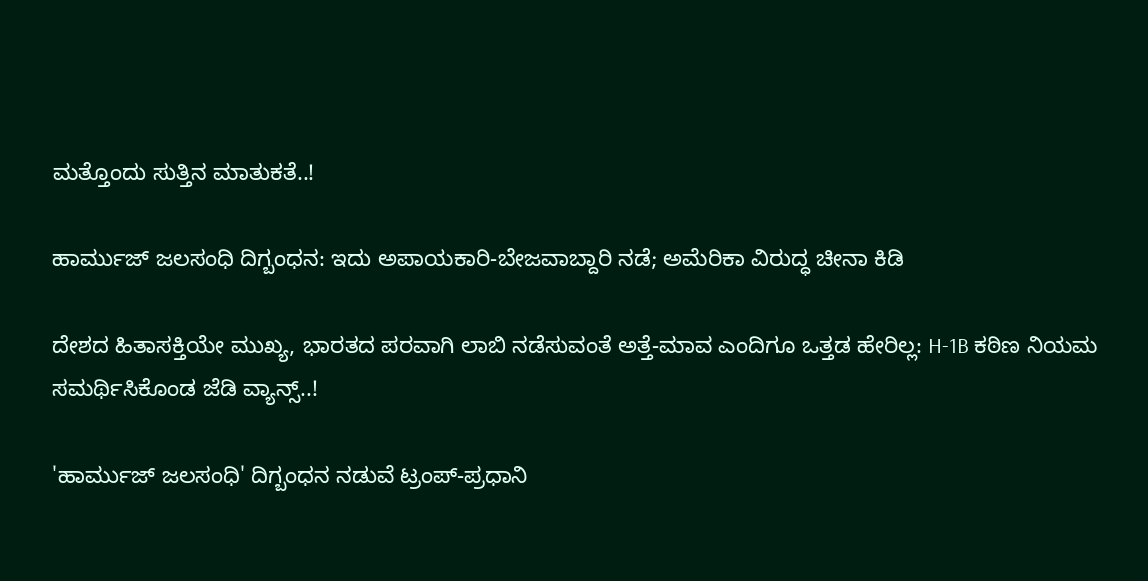ಮತ್ತೊಂದು ಸುತ್ತಿನ ಮಾತುಕತೆ..!

ಹಾರ್ಮುಜ್ ಜಲಸಂಧಿ ದಿಗ್ಬಂಧನ: ಇದು ಅಪಾಯಕಾರಿ-ಬೇಜವಾಬ್ದಾರಿ ನಡೆ; ಅಮೆರಿಕಾ ವಿರುದ್ಧ ಚೀನಾ ಕಿಡಿ

ದೇಶದ ಹಿತಾಸಕ್ತಿಯೇ ಮುಖ್ಯ, ಭಾರತದ ಪರವಾಗಿ ಲಾಬಿ ನಡೆಸುವಂತೆ ಅತ್ತೆ-ಮಾವ ಎಂದಿಗೂ ಒತ್ತಡ ಹೇರಿಲ್ಲ: H-1B ಕಠಿಣ ನಿಯಮ ಸಮರ್ಥಿಸಿಕೊಂಡ ಜೆಡಿ ವ್ಯಾನ್ಸ್..!

'ಹಾರ್ಮುಜ್ ಜಲಸಂಧಿ' ದಿಗ್ಬಂಧನ ನಡುವೆ ಟ್ರಂಪ್-ಪ್ರಧಾನಿ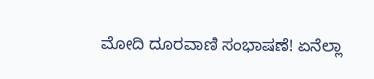ಮೋದಿ ದೂರವಾಣಿ ಸಂಭಾಷಣೆ! ಏನೆಲ್ಲಾ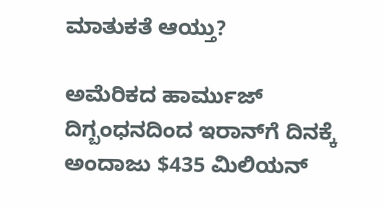ಮಾತುಕತೆ ಆಯ್ತು?

ಅಮೆರಿಕದ ಹಾರ್ಮುಜ್ ದಿಗ್ಬಂಧನದಿಂದ ಇರಾನ್‌ಗೆ ದಿನಕ್ಕೆ ಅಂದಾಜು $435 ಮಿಲಿಯನ್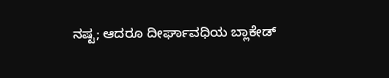ನಷ್ಟ; ಆದರೂ ದೀರ್ಘಾವಧಿಯ ಬ್ಲಾಕೇಡ್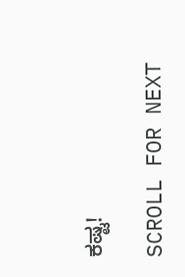ಕಷ್ಟ!

SCROLL FOR NEXT